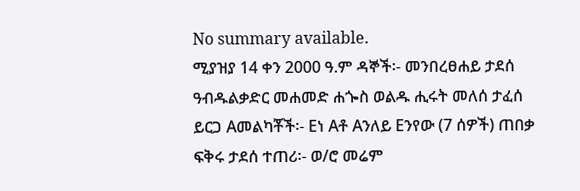No summary available.
ሚያዝያ 14 ቀን 2000 ዓ.ም ዳኞች፡- መንበረፀሐይ ታደሰ ዓብዱልቃድር መሐመድ ሐጐስ ወልዱ ሒሩት መለሰ ታፈሰ ይርጋ Aመልካቾች፡- Eነ Aቶ Aንለይ Eንየው (7 ሰዎች) ጠበቃ ፍቅሩ ታደሰ ተጠሪ፡- ወ/ሮ መሬም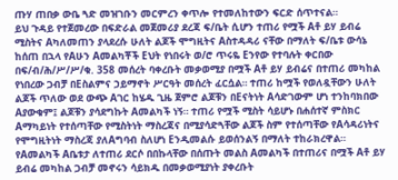ጡሃ ጠበቃ ውቤ ጓድ መዝገቡን መርምረን ቀጥሎ የተመለከተውን ፍርድ ሰጥተናል።
ይህ ጉዳይ የተጀመረው በፍድራል መጀመሪያ ደረጃ ፍ/ቤት ሲሆን ተጠሪ የሟች Aቶ ይሃ ይብሬ ሚስትና Aካለመጠን ያላደረሱ ሁለት ልጆች ሞግዚትና Aስተዳዳሪ ናቸው በማለት ፍ/ቤቱ ውሳኔ ከሰጠ በኋላ የAሁን Aመልካቾች Eህት የነበሩት ወ/ሮ ጥሩዬ Eንየው የተባሉት ቀርበው በፍ/ብ/ሕ/ሥ/ሥ/ቁ. 358 መሰረት ባቀረቡት መቃወሚያ በሟች Aቶ ይሃ ይብሬና በተጠሪ መካከል የነበረው ጋብቻ በEስልምና ኃይማኖት ሥርዓት መሰረት ፈርሷል። ተጠሪ ከሟች የወለዷቸውን ሁለት ልጆች ጥለው ወደ ውጭ Aገር ከሄዱ ጊዜ ጀምሮ ልጆቹን በEናትነት Aሳድገውም ሆነ ተንከባክበው Aያውቁም፤ ልጆቹን ያሳደግኩት Aመልካች ነኝ። ተጠሪ የሟች ሚስት ሳይሆኑ በሐሰተኛ ምስክር Aማካይነት የተሰጣቸው የሚስትነት ማስረጃና በሚያሳድጓቸው ልጆች ስም የተሰጣቸው የAሳዳሪነትና የሞግዚትነት ማስረጃ ያለAግባብ ስለሆነ Eንዲመልሱ ይወሰንልኝ በማለት ተከራክረዋል።
የAመልካች Aቤቱታ ለተጠሪ ደርሶ በበኩላቸው በሰጡት መልስ Aመልካች በተጠሪና በሟች Aቶ ይሃ ይብሬ መካከል ጋብቻ መኖሩን ሳይክዱ በመቃወሚያነት ያቀረቡት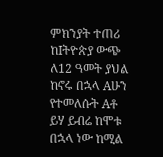ምክንያት ተጠሪ ከIትዮጵያ ውጭ ለ12 ዓመት ያህል ከኖሩ በኋላ Aሁን የተመለሱት Aቶ ይሃ ይብሬ ከሞቱ በኋላ ነው ከሚል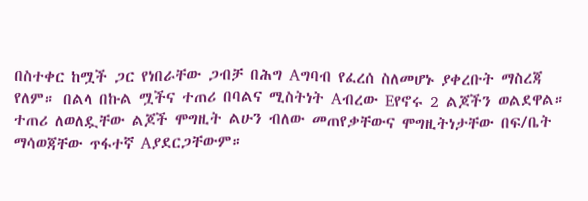በስተቀር ከሟች ጋር የነበራቸው ጋብቻ በሕግ Aግባብ የፈረሰ ስለመሆኑ ያቀረቡት ማስረጃ የለም። በልላ በኩል ሟችና ተጠሪ በባልና ሚስትነት Aብረው Eየኖሩ 2 ልጆችን ወልደዋል። ተጠሪ ለወለዷቸው ልጆች ሞግዚት ልሁን ብለው መጠየቃቸውና ሞግዚትነታቸው በፍ/ቤት ማሳወጃቸው ጥፋተኛ Aያደርጋቸውም።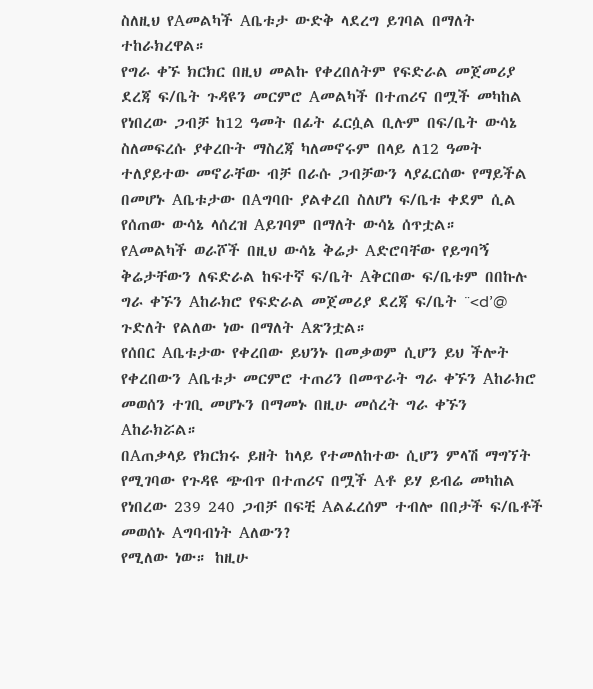ስለዚህ የAመልካች Aቤቱታ ውድቅ ላደረግ ይገባል በማለት ተከራክረዋል።
የግራ ቀኙ ክርክር በዚህ መልኩ የቀረበለትም የፍድራል መጀመሪያ ደረጃ ፍ/ቤት ጉዳዩን መርምሮ Aመልካች በተጠሪና በሟች መካከል የነበረው ጋብቻ ከ12 ዓመት በፊት ፈርሷል ቢሉም በፍ/ቤት ውሳኔ ስለመፍረሱ ያቀረቡት ማስረጃ ካለመኖሩም በላይ ለ12 ዓመት ተለያይተው መኖራቸው ብቻ በራሱ ጋብቻውን ላያፈርሰው የማይችል በመሆኑ Aቤቱታው በAግባቡ ያልቀረበ ስለሆነ ፍ/ቤቱ ቀደም ሲል የሰጠው ውሳኔ ላሰረዝ Aይገባም በማለት ውሳኔ ሰጥቷል።
የAመልካች ወራሾች በዚህ ውሳኔ ቅሬታ Aድሮባቸው የይግባኝ ቅሬታቸውን ለፍድራል ከፍተኛ ፍ/ቤት Aቅርበው ፍ/ቤቱም በበኩሉ ግራ ቀኙን Aከራክሮ የፍድራል መጀመሪያ ደረጃ ፍ/ቤት ¨<d’@ ጉድለት የልለው ነው በማለት Aጽንቷል።
የሰበር Aቤቱታው የቀረበው ይህንኑ በመቃወም ሲሆን ይህ ችሎት የቀረበውን Aቤቱታ መርምሮ ተጠሪን በመጥራት ግራ ቀኙን Aከራክሮ መወሰን ተገቢ መሆኑን በማመኑ በዚሁ መሰረት ግራ ቀኙን Aከራክሯል።
በAጠቃላይ የክርክሩ ይዘት ከላይ የተመለከተው ሲሆን ምላሽ ማግኘት የሚገባው የጉዳዩ ጭብጥ በተጠሪና በሟች Aቶ ይሃ ይብሬ መካከል የነበረው 239 240 ጋብቻ በፍቺ Aልፈረሰም ተብሎ በበታች ፍ/ቤቶች መወሰኑ Aግባብነት Aለውን?
የሚለው ነው። ከዚሁ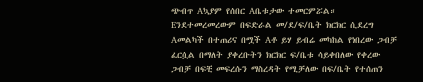ጭብጥ Aኳያም የሰበር Aቤቱታው ተመርምሯል።
Eንደተመረመረውም በፍድራል መ/ደ/ፍ/ቤት ክርክር ሲደረግ Aመልካች በተጠሪና በሟች Aቶ ይሃ ይብሬ መካከል የነበረው ጋብቻ ፈርሷል በማለት ያቀረቡትን ክርክር ፍ/ቤቱ ሳይቀበለው የቀረው ጋብቻ በፍቺ መፍረሱን ማስረዳት የሚቻለው በፍ/ቤት የተሰጠን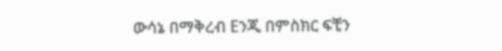ውሳኔ በማቅረብ Eንጂ በምስክር ፍቺን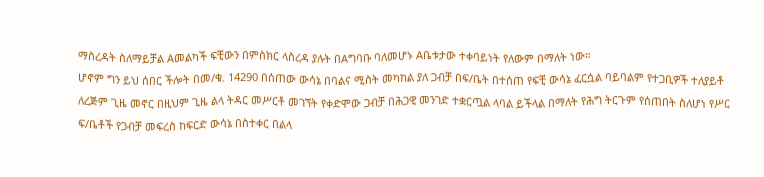ማስረዳት ስለማይቻል Aመልካች ፍቺውን በምስክር ላስረዳ ያሉት በAግባቡ ባለመሆኑ Aቤቱታው ተቀባይነት የለውም በማለት ነው።
ሆኖም ግን ይህ ሰበር ችሎት በመ/ቁ. 14290 በሰጠው ውሳኔ በባልና ሚስት መካከል ያለ ጋብቻ በፍ/ቤት በተሰጠ የፍቺ ውሳኔ ፈርሷል ባይባልም የተጋቢዎች ተለያይቶ ለረጅም ጊዜ መኖር በዚህም ጊዜ ልላ ትዳር መሥርቶ መገኘት የቀድሞው ጋብቻ በሕጋዊ መንገድ ተቋርጧል ላባል ይችላል በማለት የሕግ ትርጉም የሰጠበት ስለሆነ የሥር ፍ/ቤቶች የጋብቻ መፍረስ ከፍርድ ውሳኔ በስተቀር በልላ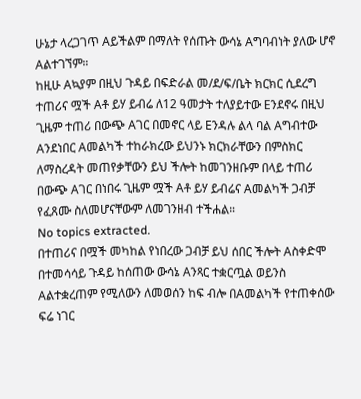ሁኔታ ላረጋገጥ Aይችልም በማለት የሰጡት ውሳኔ Aግባብነት ያለው ሆኖ Aልተገኘም።
ከዚሁ Aኳያም በዚህ ጉዳይ በፍድራል መ/ደ/ፍ/ቤት ክርክር ሲደረግ ተጠሪና ሟች Aቶ ይሃ ይብሬ ለ12 ዓመታት ተለያይተው Eንደኖሩ በዚህ ጊዜም ተጠሪ በውጭ Aገር በመኖር ላይ Eንዳሉ ልላ ባል Aግብተው Aንደነበር Aመልካች ተከራክረው ይህንኑ ክርክራቸውን በምስክር ለማስረዳት መጠየቃቸውን ይህ ችሎት ከመገንዘቡም በላይ ተጠሪ በውጭ Aገር በነበሩ ጊዜም ሟች Aቶ ይሃ ይብሬና Aመልካች ጋብቻ የፈጸሙ ስለመሆናቸውም ለመገንዘብ ተችሐል።
No topics extracted.
በተጠሪና በሟች መካከል የነበረው ጋብቻ ይህ ሰበር ችሎት Aስቀድሞ በተመሳሳይ ጉዳይ ከሰጠው ውሳኔ Aንጻር ተቋርጧል ወይንስ Aልተቋረጠም የሚለውን ለመወሰን ከፍ ብሎ በAመልካች የተጠቀሰው ፍሬ ነገር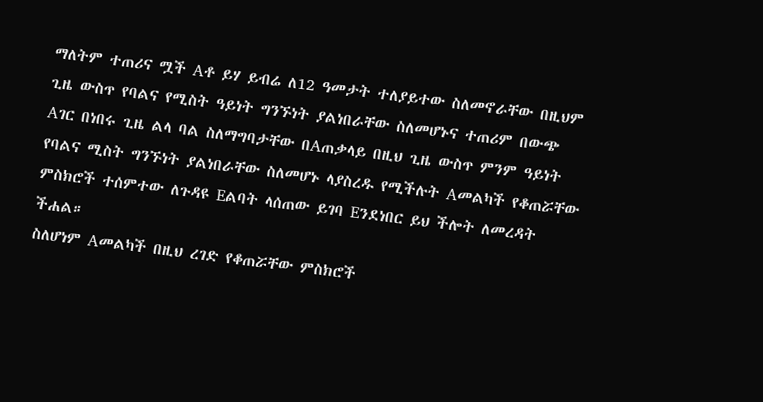ማለትም ተጠሪና ሟች Aቶ ይሃ ይብሬ ለ12 ዓመታት ተለያይተው ስለመኖራቸው በዚህም ጊዜ ውስጥ የባልና የሚስት ዓይነት ግንኙነት ያልነበራቸው ስለመሆኑና ተጠሪም በውጭ Aገር በነበሩ ጊዜ ልላ ባል ስለማግባታቸው በAጠቃላይ በዚህ ጊዜ ውስጥ ምንም ዓይነት የባልና ሚስት ግንኙነት ያልነበራቸው ስለመሆኑ ላያስረዱ የሚችሉት Aመልካች የቆጠሯቸው ምስክሮች ተሰምተው ለጉዳዩ Eልባት ላሰጠው ይገባ Eንደነበር ይህ ችሎት ለመረዳት ችሐል።
ስለሆነም Aመልካች በዚህ ረገድ የቆጠሯቸው ምስክሮች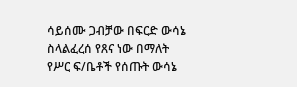ሳይሰሙ ጋብቻው በፍርድ ውሳኔ ስላልፈረሰ የጸና ነው በማለት የሥር ፍ/ቤቶች የሰጡት ውሳኔ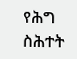የሕግ ስሕተት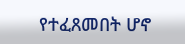የተፈጸመበት ሆኖ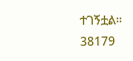ተገኝቷል።
38179